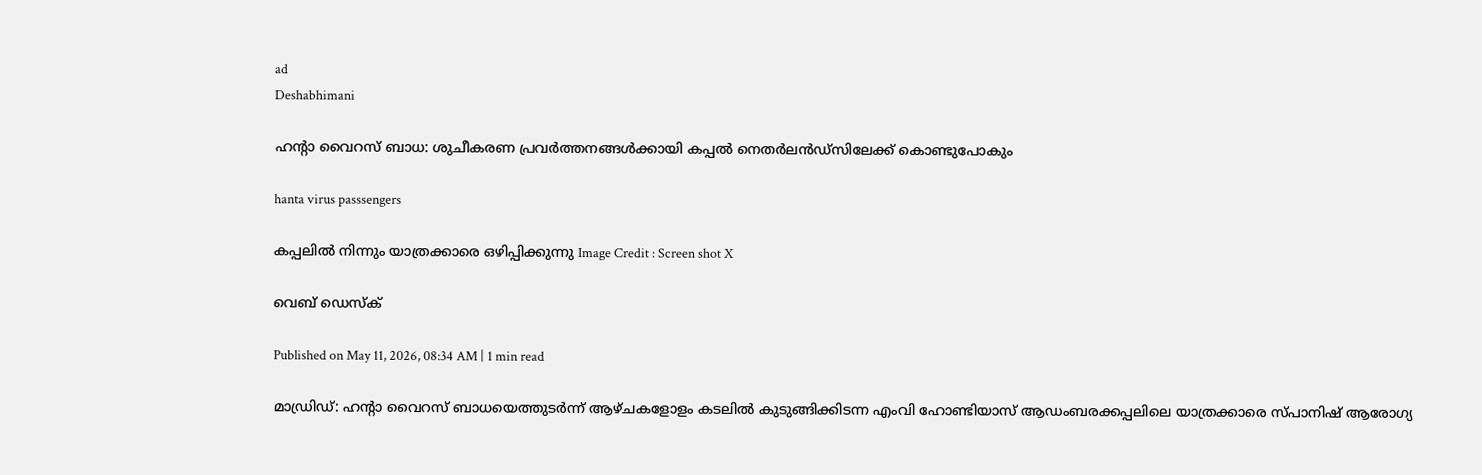ad
Deshabhimani

ഹൻ്റാ വൈറസ് ബാധ: ശുചീകരണ പ്രവർത്തനങ്ങൾക്കായി കപ്പൽ നെതർലൻഡ്‌സിലേക്ക് കൊണ്ടുപോകും

hanta virus passsengers

കപ്പലില്‍ നിന്നും യാത്രക്കാരെ ഒഴിപ്പിക്കുന്നു Image Credit : Screen shot X

വെബ് ഡെസ്ക്

Published on May 11, 2026, 08:34 AM | 1 min read

മാഡ്രിഡ്: ഹൻ്റാ വൈറസ് ബാധയെത്തുടർന്ന് ആഴ്ചകളോളം കടലിൽ കുടുങ്ങിക്കിടന്ന എംവി ഹോണ്ടിയാസ് ആഡംബരക്കപ്പലിലെ യാത്രക്കാരെ സ്പാനിഷ് ആരോഗ്യ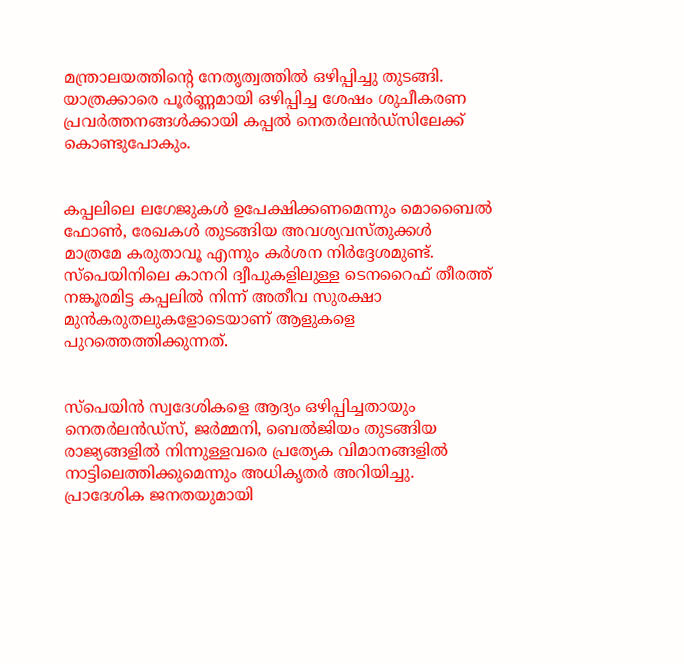മന്ത്രാലയത്തിന്റെ നേതൃത്വത്തിൽ ഒഴിപ്പിച്ചു തുടങ്ങി. യാത്രക്കാരെ പൂർണ്ണമായി ഒഴിപ്പിച്ച ശേഷം ശുചീകരണ പ്രവർത്തനങ്ങൾക്കായി കപ്പൽ നെതർലൻഡ്‌സിലേക്ക് കൊണ്ടുപോകും.


കപ്പലിലെ ലഗേജുകൾ ഉപേക്ഷിക്കണമെന്നും മൊബൈൽ ഫോൺ, രേഖകൾ തുടങ്ങിയ അവശ്യവസ്തുക്കൾ മാത്രമേ കരുതാവൂ എന്നും കർശന നിർദ്ദേശമുണ്ട്. സ്പെയിനിലെ കാനറി ദ്വീപുകളിലുള്ള ടെനറൈഫ് തീരത്ത് നങ്കൂരമിട്ട കപ്പലിൽ നിന്ന് അതീവ സുരക്ഷാ മുൻകരുതലുകളോടെയാണ് ആളുകളെ പുറത്തെത്തിക്കുന്നത്.


സ്പെയിൻ സ്വദേശികളെ ആദ്യം ഒഴിപ്പിച്ചതായും നെതർലൻഡ്‌സ്, ജർമ്മനി, ബെൽജിയം തുടങ്ങിയ രാജ്യങ്ങളിൽ നിന്നുള്ളവരെ പ്രത്യേക വിമാനങ്ങളിൽ നാട്ടിലെത്തിക്കുമെന്നും അധികൃതർ അറിയിച്ചു. പ്രാദേശിക ജനതയുമായി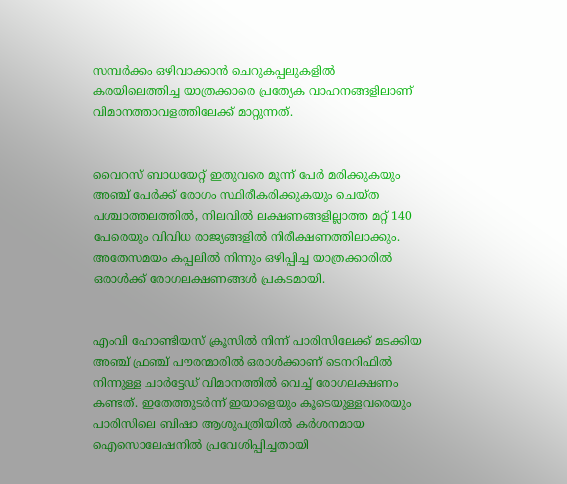സമ്പർക്കം ഒഴിവാക്കാൻ ചെറുകപ്പലുകളിൽ കരയിലെത്തിച്ച യാത്രക്കാരെ പ്രത്യേക വാഹനങ്ങളിലാണ് വിമാനത്താവളത്തിലേക്ക് മാറ്റുന്നത്.


വൈറസ് ബാധയേറ്റ് ഇതുവരെ മൂന്ന് പേർ മരിക്കുകയും അഞ്ച് പേർക്ക് രോഗം സ്ഥിരീകരിക്കുകയും ചെയ്ത പശ്ചാത്തലത്തിൽ, നിലവിൽ ലക്ഷണങ്ങളില്ലാത്ത മറ്റ് 140 പേരെയും വിവിധ രാജ്യങ്ങളിൽ നിരീക്ഷണത്തിലാക്കും. അതേസമയം കപ്പലിൽ നിന്നും ഒഴിപ്പിച്ച യാത്രക്കാരിൽ ഒരാൾക്ക് രോഗലക്ഷണങ്ങൾ പ്രകടമായി.


എംവി ഹോണ്ടിയസ് ക്രൂസിൽ നിന്ന് പാരിസിലേക്ക് മടക്കിയ അഞ്ച് ഫ്രഞ്ച് പൗരന്മാരിൽ ഒരാൾക്കാണ് ടെനറിഫിൽ നിന്നുള്ള ചാർട്ടേഡ് വിമാനത്തിൽ വെച്ച് രോഗലക്ഷണം കണ്ടത്. ഇതേത്തുടർന്ന് ഇയാളെയും കൂടെയുള്ളവരെയും പാരിസിലെ ബിഷാ ആശുപത്രിയിൽ കർശനമായ ഐസൊലേഷനിൽ പ്രവേശിപ്പിച്ചതായി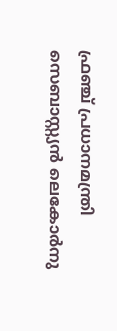ഫ്രഞ്ച് പ്രധാനമന്ത്രി സെബാസ്റ്റ്യൻ ലെകോർനു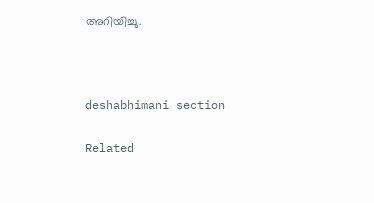അറിയിച്ചു.



deshabhimani section

Related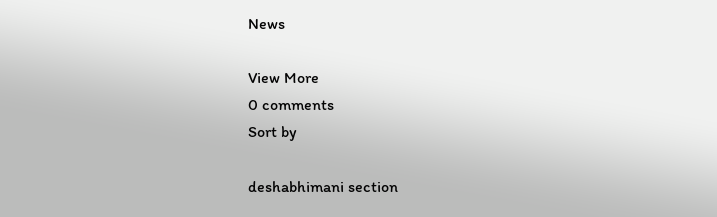News

View More
0 comments
Sort by

deshabhimani section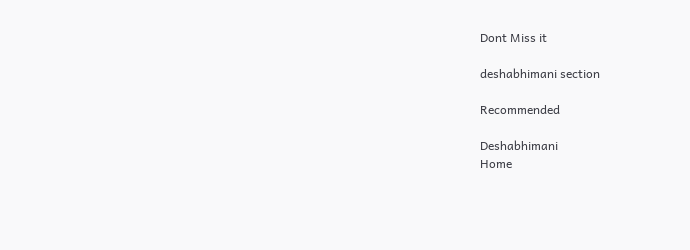Dont Miss it

deshabhimani section

Recommended

Deshabhimani
Home